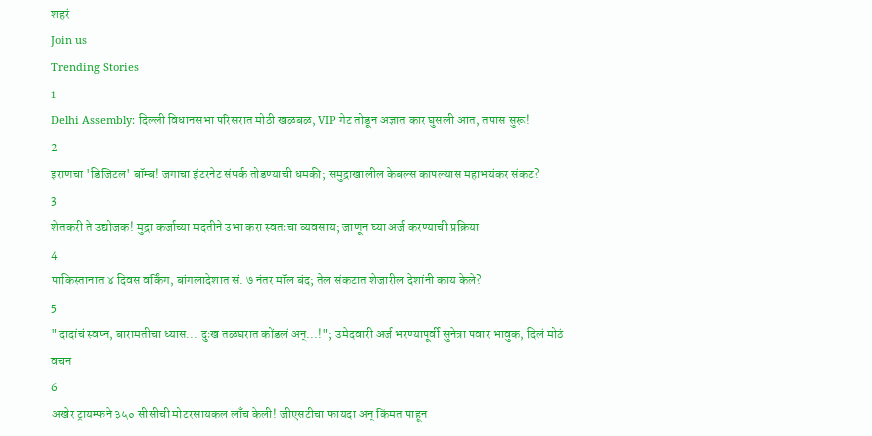शहरं
Join us
Trending Stories
1
Delhi Assembly: दिल्ली विधानसभा परिसरात मोठी खळबळ, VIP गेट तोडून अज्ञात कार घुसली आत, तपास सुरू!
2
इराणचा 'डिजिटल' बॉम्ब! जगाचा इंटरनेट संपर्क तोडण्याची धमकी; समुद्राखालील केबल्स कापल्यास महाभयंकर संकट?
3
शेतकरी ते उद्योजक! मुद्रा कर्जाच्या मदतीने उभा करा स्वतःचा व्यवसाय; जाणून घ्या अर्ज करण्याची प्रक्रिया
4
पाकिस्तानात ४ दिवस वर्किंग, बांगलादेशात सं. ७ नंतर मॉल बंद; तेल संकटात शेजारील देशांनी काय केले?
5
"दादांचं स्वप्न, बारामतीचा ध्यास... दुःख तळघरात कोंडलं अन्...!"; उमेदवारी अर्ज भरण्यापूर्वी सुनेत्रा पवार भावुक, दिलं मोठं वचन
6
अखेर ट्रायम्फने ३५० सीसीची मोटरसायकल लाँच केली! जीएसटीचा फायदा अन् किंमत पाहून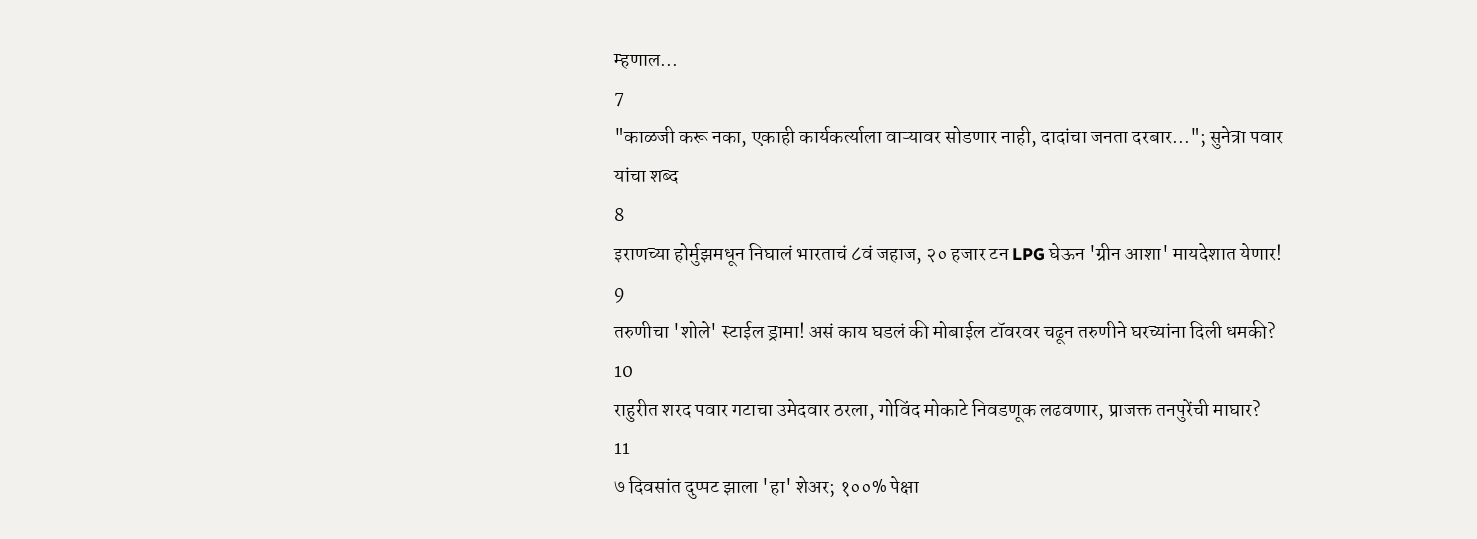म्हणाल...
7
"काळजी करू नका, एकाही कार्यकर्त्याला वाऱ्यावर सोडणार नाही, दादांचा जनता दरबार..."; सुनेत्रा पवार यांचा शब्द
8
इराणच्या होर्मुझमधून निघालं भारताचं ८वं जहाज, २० हजार टन LPG घेऊन 'ग्रीन आशा' मायदेशात येणार!
9
तरुणीचा 'शोले' स्टाईल ड्रामा! असं काय घडलं की मोबाईल टॉवरवर चढून तरुणीने घरच्यांना दिली धमकी?
10
राहुरीत शरद पवार गटाचा उमेदवार ठरला, गोविंद मोकाटे निवडणूक लढवणार, प्राजक्त तनपुरेंची माघार?
11
७ दिवसांत दुप्पट झाला 'हा' शेअर; १००% पेक्षा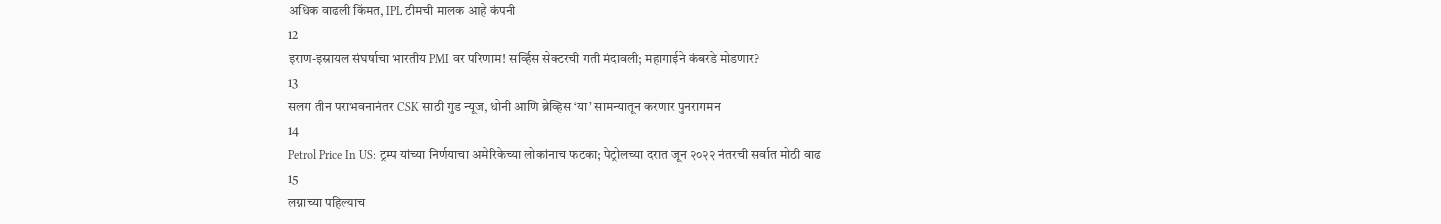अधिक वाढली किंमत, IPL टीमची मालक आहे कंपनी
12
इराण-इस्रायल संघर्षाचा भारतीय PMI वर परिणाम! सर्व्हिस सेक्टरची गती मंदावली; महागाईने कंबरडे मोडणार?
13
सलग तीन पराभवनानंतर CSK साठी गुड न्यूज, धोनी आणि ब्रेव्हिस ‘या’ सामन्यातून करणार पुनरागमन
14
Petrol Price In US: ट्रम्प यांच्या निर्णयाचा अमेरिकेच्या लोकांनाच फटका; पेट्रोलच्या दरात जून २०२२ नंतरची सर्वात मोठी वाढ
15
लग्नाच्या पहिल्याच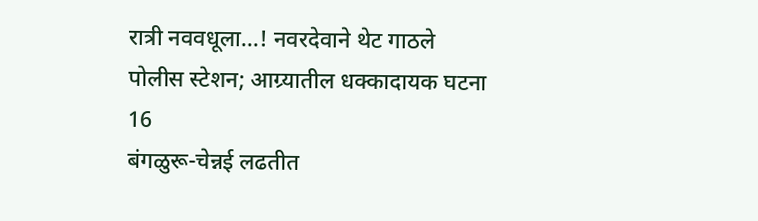रात्री नववधूला...! नवरदेवाने थेट गाठले पोलीस स्टेशन; आग्र्यातील धक्कादायक घटना
16
बंगळुरू-चेन्नई लढतीत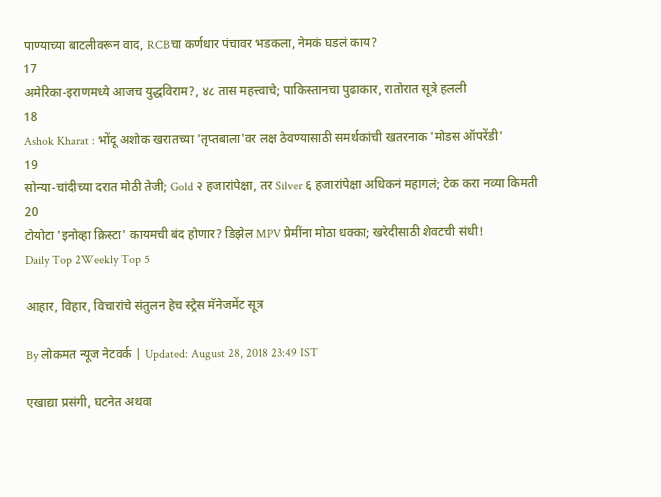पाण्याच्या बाटलीवरून वाद, RCBचा कर्णधार पंचावर भडकला, नेमकं घडलं काय?
17
अमेरिका-इराणमध्ये आजच युद्धविराम?, ४८ तास महत्त्वाचे; पाकिस्तानचा पुढाकार, रातोरात सूत्रे हलली
18
Ashok Kharat : भोंदू अशोक खरातच्या 'तृप्तबाला'वर लक्ष ठेवण्यासाठी समर्थकांची खतरनाक 'मोडस ऑपरेंडी'
19
सोन्या-चांदीच्या दरात मोठी तेजी; Gold २ हजारांपेक्षा, तर Silver ६ हजारांपेक्षा अधिकनं महागलं; टेक करा नव्या किमती
20
टोयोटा 'इनोव्हा क्रिस्टा' कायमची बंद होणार? डिझेल MPV प्रेमींना मोठा धक्का; खरेदीसाठी शेवटची संधी!
Daily Top 2Weekly Top 5

आहार, विहार, विचारांचे संतुलन हेच स्ट्रेस मॅनेजमेंट सूत्र

By लोकमत न्यूज नेटवर्क | Updated: August 28, 2018 23:49 IST

एखाद्या प्रसंगी, घटनेत अथवा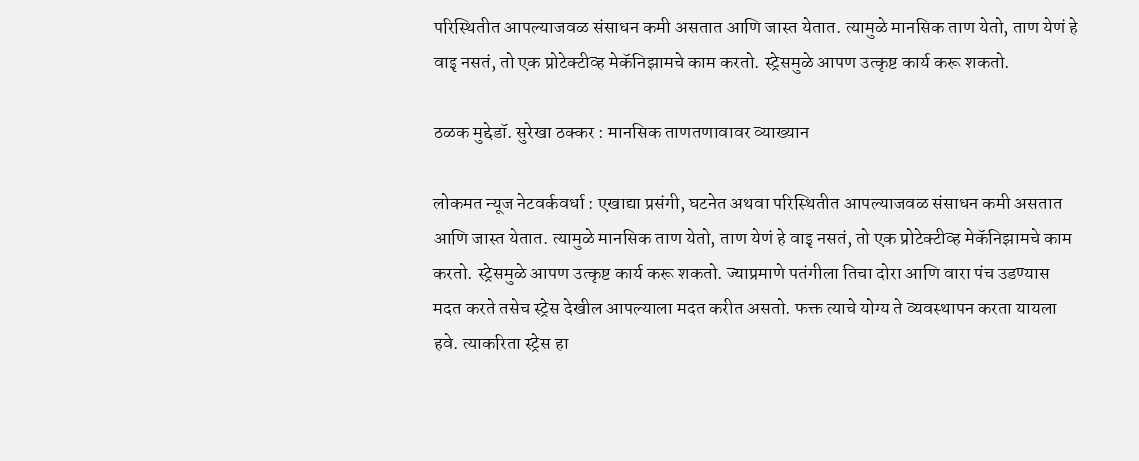परिस्थितीत आपल्याजवळ संसाधन कमी असतात आणि जास्त येतात. त्यामुळे मानसिक ताण येतो, ताण येणं हे वाइृ नसतं, तो एक प्रोटेक्टीव्ह मेकॅनिझामचे काम करतो. स्ट्रेसमुळे आपण उत्कृष्ट कार्य करू शकतो.

ठळक मुद्देडॉ. सुरेखा ठक्कर : मानसिक ताणतणावावर व्याख्यान

लोकमत न्यूज नेटवर्कवर्धा : एखाद्या प्रसंगी, घटनेत अथवा परिस्थितीत आपल्याजवळ संसाधन कमी असतात आणि जास्त येतात. त्यामुळे मानसिक ताण येतो, ताण येणं हे वाइृ नसतं, तो एक प्रोटेक्टीव्ह मेकॅनिझामचे काम करतो. स्ट्रेसमुळे आपण उत्कृष्ट कार्य करू शकतो. ज्याप्रमाणे पतंगीला तिचा दोरा आणि वारा पंच उडण्यास मदत करते तसेच स्ट्रेस देखील आपल्याला मदत करीत असतो. फक्त त्याचे योग्य ते व्यवस्थापन करता यायला हवे. त्याकरिता स्ट्रेस हा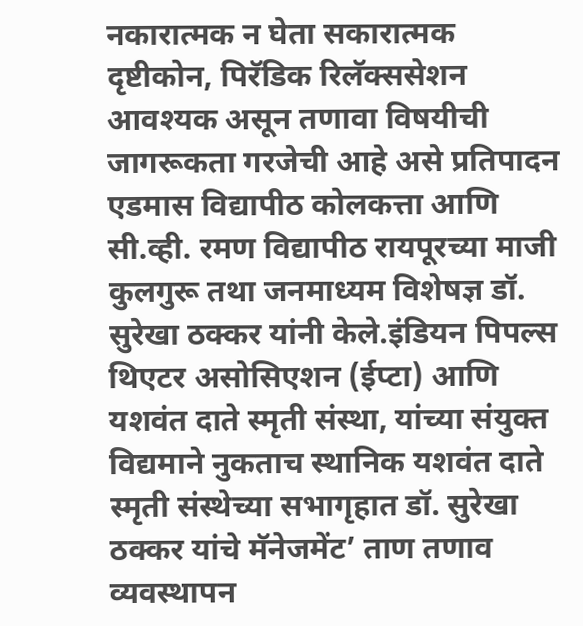नकारात्मक न घेता सकारात्मक दृष्टीकोन, पिरॅडिक रिलॅक्ससेशन आवश्यक असून तणावा विषयीची जागरूकता गरजेची आहे असे प्रतिपादन एडमास विद्यापीठ कोलकत्ता आणि सी.व्ही. रमण विद्यापीठ रायपूरच्या माजी कुलगुरू तथा जनमाध्यम विशेषज्ञ डॉ. सुरेखा ठक्कर यांनी केले.इंडियन पिपल्स थिएटर असोसिएशन (ईप्टा) आणि यशवंत दाते स्मृती संस्था, यांच्या संयुक्त विद्यमाने नुकताच स्थानिक यशवंत दाते स्मृती संस्थेच्या सभागृहात डॉ. सुरेखा ठक्कर यांचे मॅनेजमेंट’ ताण तणाव व्यवस्थापन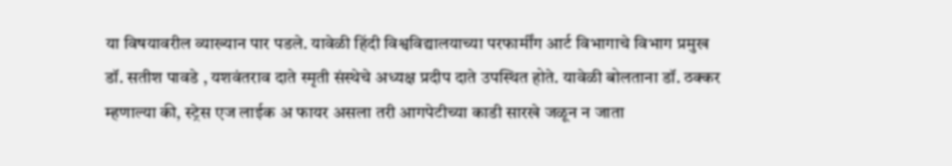या विषयावरील व्याख्यान पार पडले. यावेळी हिंदी विश्वविद्यालयाच्या परफार्मींग आर्ट विभागाचे विभाग प्रमुख डॉ. सतीश पावडे , यशवंतराव दाते स्मृती संस्थेचे अध्यक्ष प्रदीप दाते उपस्थित होते. यावेळी बोलताना डॉ. ठक्कर म्हणाल्या की, स्ट्रेस एज लाईक अ फायर असला तरी आगपेटीच्या काडी सारखे जळून न जाता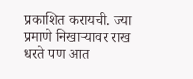प्रकाशित करायची. ज्या प्रमाणे निखाऱ्यावर राख धरते पण आत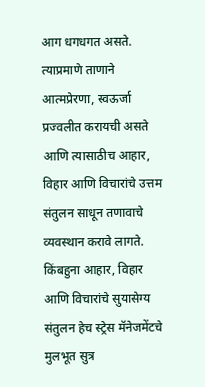आग धगधगत असते. त्याप्रमाणे ताणाने आत्मप्रेरणा, स्वऊर्जा प्रज्वलीत करायची असते आणि त्यासाठीच आहार, विहार आणि विचारांचे उत्तम संतुलन साधून तणावाचे व्यवस्थान करावे लागते. किंबहुना आहार, विहार आणि विचारांचे सुयासेग्य संतुलन हेच स्ट्रेस मॅनेजमेंटचे मुलभूत सुत्र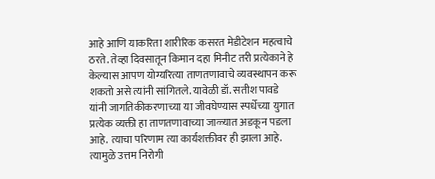आहे आणि याकरिता शारीरिक कसरत मेडीटेशन महत्वाचे ठरते. तेव्हा दिवसातून किमान दहा मिनीट तरी प्रत्येकाने हे केल्यास आपण योग्यरित्या ताणतणावाचे व्यवस्थापन करू शकतो असे त्यांनी सांगितले. यावेळी डॉ. सतीश पावडे यांनी जागतिकीकरणाच्या या जीवघेण्यास स्पर्धेच्या युगात प्रत्येक व्यक्ती हा ताणतणावाच्या जाळ्यात अडकून पडला आहे. त्याचा परिणाम त्या कार्यशक्तीवर ही झाला आहे. त्यामुळे उत्तम निरोगी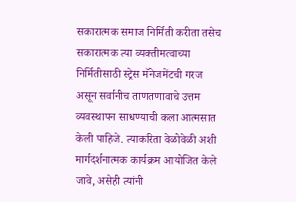सकारात्मक समाज निर्मिती करीता तसेच सकारात्मक त्या व्यक्तीमत्वाच्या निर्मितीसाठी स्ट्रेस मॅनेजमेंटची गरज असून सर्वानीच ताणतणावाचे उत्तम व्यवस्थापन साधण्याची कला आत्मसात केली पाहिजे. त्याकरिता वेळोवेळी अशी मार्गदर्शनात्मक कार्यक्रम आयोजित केले जावे, असेही त्यांनी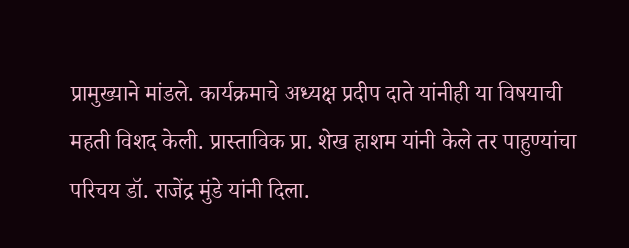प्रामुख्याने मांडले. कार्यक्रमाचे अध्यक्ष प्रदीप दाते यांनीही या विषयाची महती विशद केली. प्रास्ताविक प्रा. शेख हाशम यांनी केले तर पाहुण्यांचा परिचय डॉ. राजेंद्र मुंडे यांनी दिला.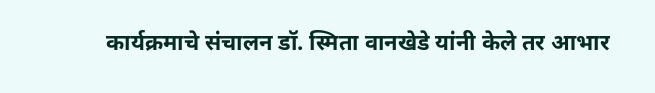कार्यक्रमाचे संचालन डॉ. स्मिता वानखेडे यांनी केले तर आभार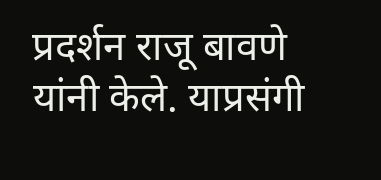प्रदर्शन राजू बावणे यांनी केले. याप्रसंगी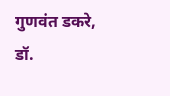गुणवंत डकरे, डॉ.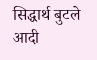सिद्धार्थ बुटले आदी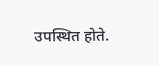उपस्थित होते.